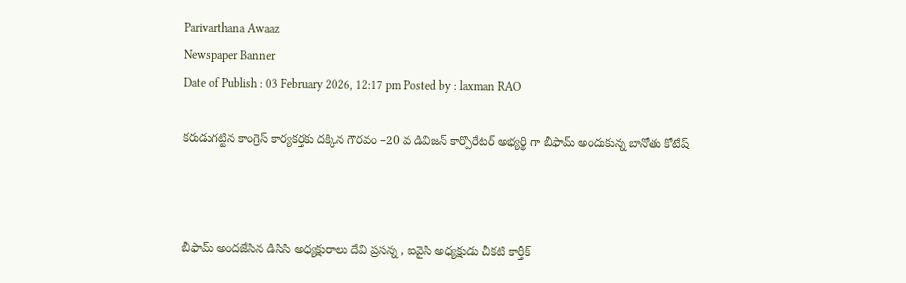Parivarthana Awaaz
Newspaper Banner
Date of Publish : 03 February 2026, 12:17 pm Posted by : laxman RAO

కరుడుగట్టిన కాంగ్రెస్ కార్యకర్తకు దక్కిన గౌరవం –20 వ డివిజన్ కార్పొరేటర్ అభ్యర్థి గా బీఫామ్ అందుకున్న బానోతు కోటేష్



బీఫామ్ అందజేసిన డిసిసి అధ్యక్షురాలు దేవి ప్రసన్న , ఐవైసి అధ్యక్షుడు చీకటి కార్తీక్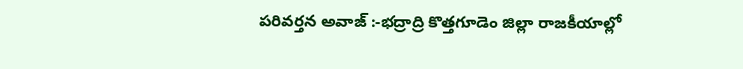పరివర్తన అవాజ్ :-భద్రాద్రి కొత్తగూడెం జిల్లా రాజకీయాల్లో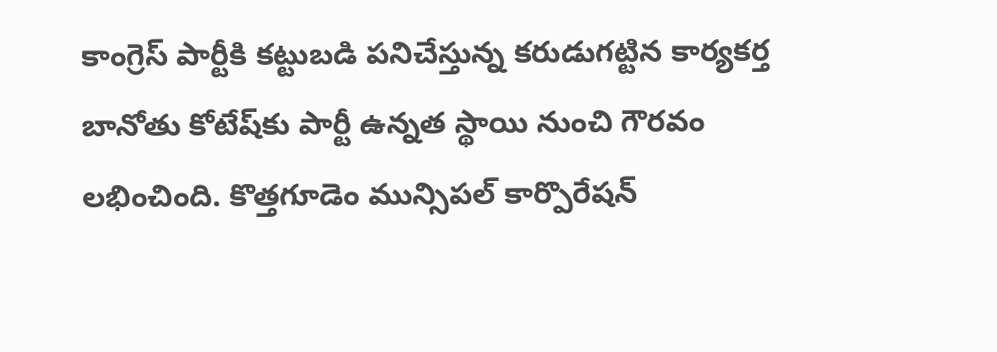కాంగ్రెస్ పార్టీకి కట్టుబడి పనిచేస్తున్న కరుడుగట్టిన కార్యకర్త బానోతు కోటేష్‌కు పార్టీ ఉన్నత స్థాయి నుంచి గౌరవం లభించింది. కొత్తగూడెం మున్సిపల్ కార్పొరేషన్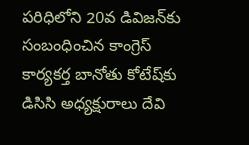పరిధిలోని 20వ డివిజన్‌కు సంబంధించిన కాంగ్రెస్ కార్యకర్త బానోతు కోటేష్‌కు డిసిసి అధ్యక్షురాలు దేవి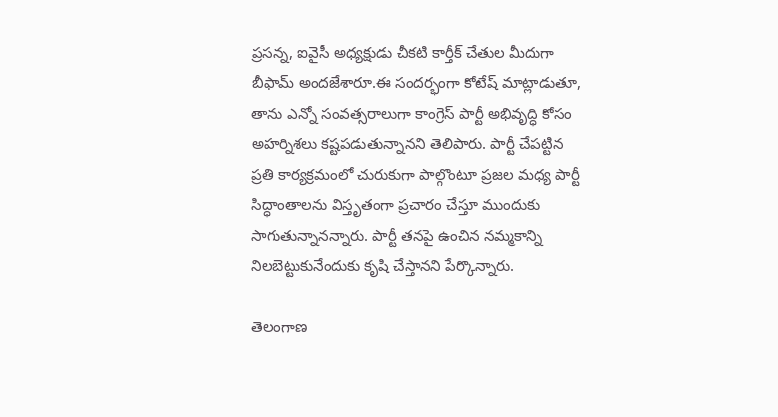ప్రసన్న, ఐవైసీ అధ్యక్షుడు చీకటి కార్తీక్ చేతుల మీదుగా బీఫామ్ అందజేశారూ.ఈ సందర్భంగా కోటేష్ మాట్లాడుతూ, తాను ఎన్నో సంవత్సరాలుగా కాంగ్రెస్ పార్టీ అభివృద్ధి కోసం అహర్నిశలు కష్టపడుతున్నానని తెలిపారు. పార్టీ చేపట్టిన ప్రతి కార్యక్రమంలో చురుకుగా పాల్గొంటూ ప్రజల మధ్య పార్టీ సిద్ధాంతాలను విస్తృతంగా ప్రచారం చేస్తూ ముందుకు సాగుతున్నానన్నారు. పార్టీ తనపై ఉంచిన నమ్మకాన్ని నిలబెట్టుకునేందుకు కృషి చేస్తానని పేర్కొన్నారు.

తెలంగాణ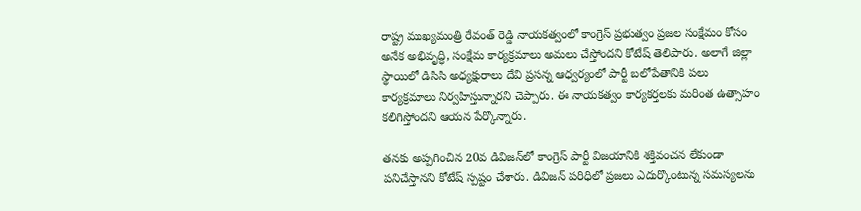రాష్ట్ర ముఖ్యమంత్రి రేవంత్ రెడ్డి నాయకత్వంలో కాంగ్రెస్ ప్రభుత్వం ప్రజల సంక్షేమం కోసం అనేక అభివృద్ధి, సంక్షేమ కార్యక్రమాలు అమలు చేస్తోందని కోటేష్ తెలిపారు. అలాగే జిల్లా స్థాయిలో డిసిసి అధ్యక్షురాలు దేవి ప్రసన్న ఆధ్వర్యంలో పార్టీ బలోపేతానికి పలు కార్యక్రమాలు నిర్వహిస్తున్నారని చెప్పారు. ఈ నాయకత్వం కార్యకర్తలకు మరింత ఉత్సాహం కలిగిస్తోందని ఆయన పేర్కొన్నారు.

తనకు అప్పగించిన 20వ డివిజన్‌లో కాంగ్రెస్ పార్టీ విజయానికి శక్తివంచన లేకుండా పనిచేస్తానని కోటేష్ స్పష్టం చేశారు. డివిజన్ పరిధిలో ప్రజలు ఎదుర్కొంటున్న సమస్యలను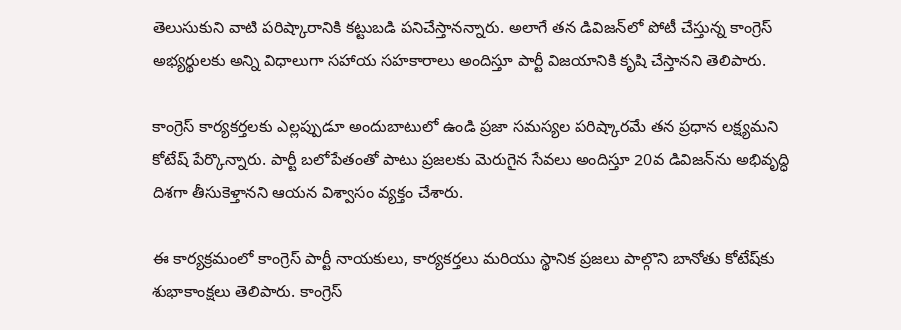తెలుసుకుని వాటి పరిష్కారానికి కట్టుబడి పనిచేస్తానన్నారు. అలాగే తన డివిజన్‌లో పోటీ చేస్తున్న కాంగ్రెస్ అభ్యర్థులకు అన్ని విధాలుగా సహాయ సహకారాలు అందిస్తూ పార్టీ విజయానికి కృషి చేస్తానని తెలిపారు.

కాంగ్రెస్ కార్యకర్తలకు ఎల్లప్పుడూ అందుబాటులో ఉండి ప్రజా సమస్యల పరిష్కారమే తన ప్రధాన లక్ష్యమని కోటేష్ పేర్కొన్నారు. పార్టీ బలోపేతంతో పాటు ప్రజలకు మెరుగైన సేవలు అందిస్తూ 20వ డివిజన్‌ను అభివృద్ధి దిశగా తీసుకెళ్తానని ఆయన విశ్వాసం వ్యక్తం చేశారు.

ఈ కార్యక్రమంలో కాంగ్రెస్ పార్టీ నాయకులు, కార్యకర్తలు మరియు స్థానిక ప్రజలు పాల్గొని బానోతు కోటేష్‌కు శుభాకాంక్షలు తెలిపారు. కాంగ్రెస్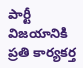పార్టీ విజయానికి ప్రతి కార్యకర్త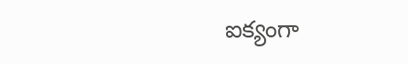ఐక్యంగా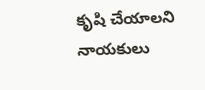కృషి చేయాలని నాయకులు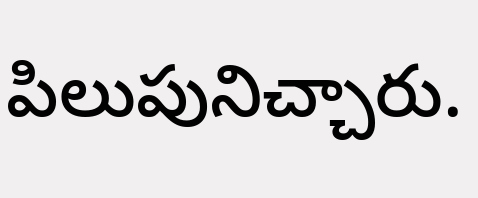పిలుపునిచ్చారు.